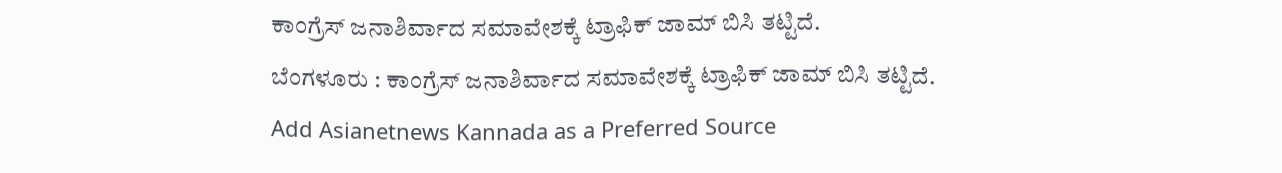ಕಾಂಗ್ರೆಸ್ ಜನಾಶಿರ್ವಾದ ಸಮಾವೇಶಕ್ಕೆ ಟ್ರಾಫಿಕ್ ಜಾಮ್ ಬಿಸಿ ತಟ್ಟಿದೆ.
ಬೆಂಗಳೂರು : ಕಾಂಗ್ರೆಸ್ ಜನಾಶಿರ್ವಾದ ಸಮಾವೇಶಕ್ಕೆ ಟ್ರಾಫಿಕ್ ಜಾಮ್ ಬಿಸಿ ತಟ್ಟಿದೆ.
Add Asianetnews Kannada as a Preferred Source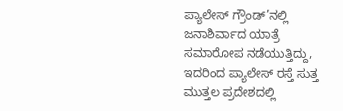ಪ್ಯಾಲೇಸ್ ಗ್ರೌಂಡ್’ನಲ್ಲಿ ಜನಾಶಿರ್ವಾದ ಯಾತ್ರೆ ಸಮಾರೋಪ ನಡೆಯುತ್ತಿದ್ದು, ಇದರಿಂದ ಪ್ಯಾಲೇಸ್ ರಸ್ತೆ ಸುತ್ತ ಮುತ್ತಲ ಪ್ರದೇಶದಲ್ಲಿ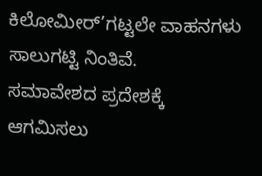ಕಿಲೋಮೀರ್’ಗಟ್ಟಲೇ ವಾಹನಗಳು ಸಾಲುಗಟ್ಟಿ ನಿಂತಿವೆ.
ಸಮಾವೇಶದ ಪ್ರದೇಶಕ್ಕೆ ಆಗಮಿಸಲು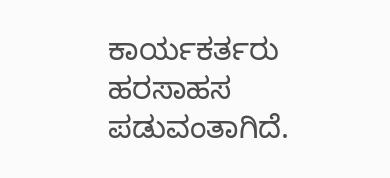ಕಾರ್ಯಕರ್ತರು ಹರಸಾಹಸ ಪಡುವಂತಾಗಿದೆ.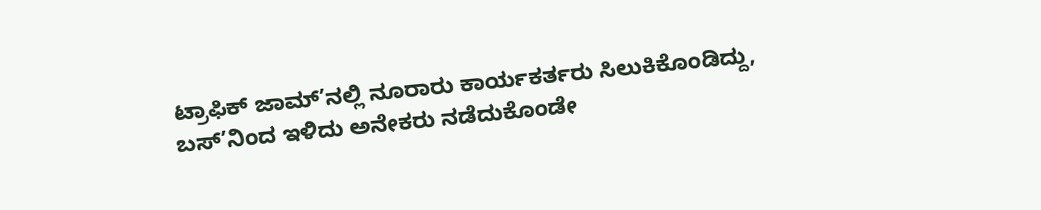ಟ್ರಾಫಿಕ್ ಜಾಮ್’ನಲ್ಲಿ ನೂರಾರು ಕಾರ್ಯಕರ್ತರು ಸಿಲುಕಿಕೊಂಡಿದ್ದು, ಬಸ್’ನಿಂದ ಇಳಿದು ಅನೇಕರು ನಡೆದುಕೊಂಡೇ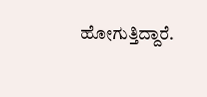ಹೋಗುತ್ತಿದ್ದಾರೆ.